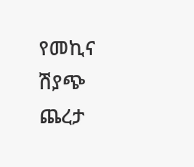የመኪና ሽያጭ ጨረታ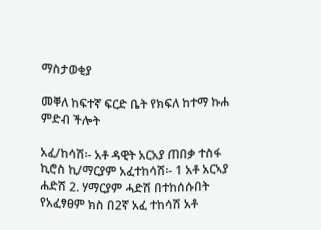ማስታወቂያ

መቐለ ከፍተኛ ፍርድ ቤት የክፍለ ከተማ ኩሐ ምድብ ችሎት

አፈ/ከሳሽ፡- አቶ ዳዊት አርአያ ጠበቃ ተስፋ ኪሮስ ኪ/ማርያም አፈተከሳሽ፡- 1 አቶ አርኣያ ሐድሽ 2. ሃማርያም ሓድሽ በተከሰሱበት የአፈፃፀም ክስ በ2ኛ አፈ ተከሳሽ አቶ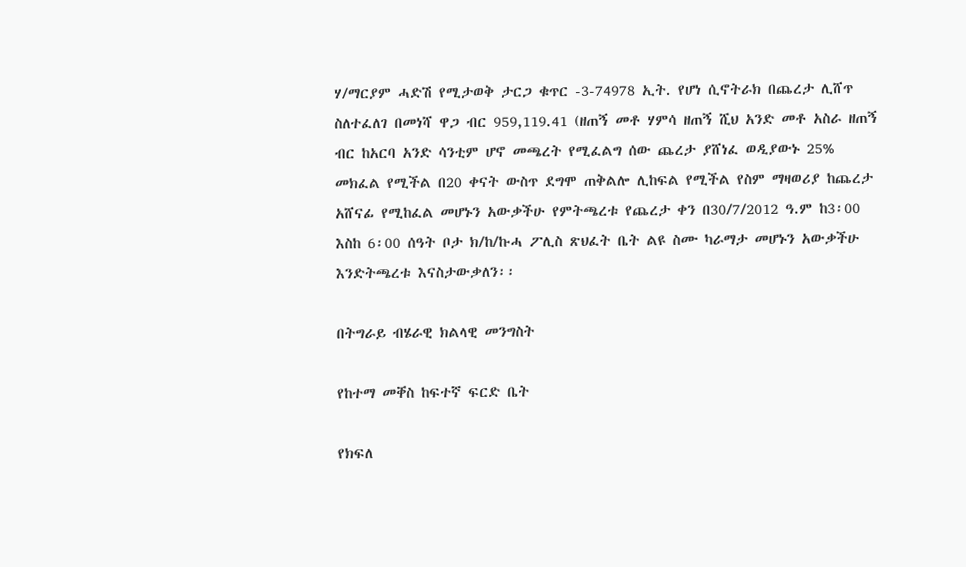ሃ/ማርያም ሓድሽ የሚታወቅ ታርጋ ቁጥር -3-74978 ኢት. የሆነ ሲኖትራክ በጨረታ ሊሸጥ ስለተፈለገ በመነሻ ዋጋ ብር 959,119.41 (ዘጠኝ መቶ ሃምሳ ዘጠኝ ሺህ አንድ መቶ አስራ ዘጠኝ ብር ከአርባ አንድ ሳንቲም ሆኖ መጫረት የሚፈልግ ሰው ጨረታ ያሸነፈ ወዲያውኑ 25% መክፈል የሚችል በ20 ቀናት ውስጥ ደግሞ ጠቅልሎ ሊከፍል የሚችል የስም ማዛወሪያ ከጨረታ አሸናፊ የሚከፈል መሆኑን አውቃችሁ የምትጫረቱ የጨረታ ቀን በ30/7/2012 ዓ.ም ከ3፡00 እስከ 6፡00 ሰዓት ቦታ ክ/ከ/ኩሓ ፖሊስ ጽህፈት ቤት ልዩ ስሙ ካራማታ መሆኑን አውቃችሁ እንድትጫረቱ እናስታውቃለን፡፡

በትግራይ ብሄራዊ ክልላዊ መንግስት

የከተማ መቐስ ከፍተኛ ፍርድ ቤት

የክፍለ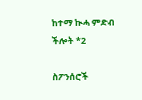ከተማ ኲሓ ምድብ ችሎት *2

ስፖንሰሮች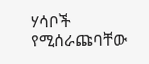ሃሳቦች የሚሰራጩባቸው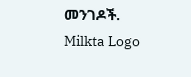መንገዶች.
Milkta Logo